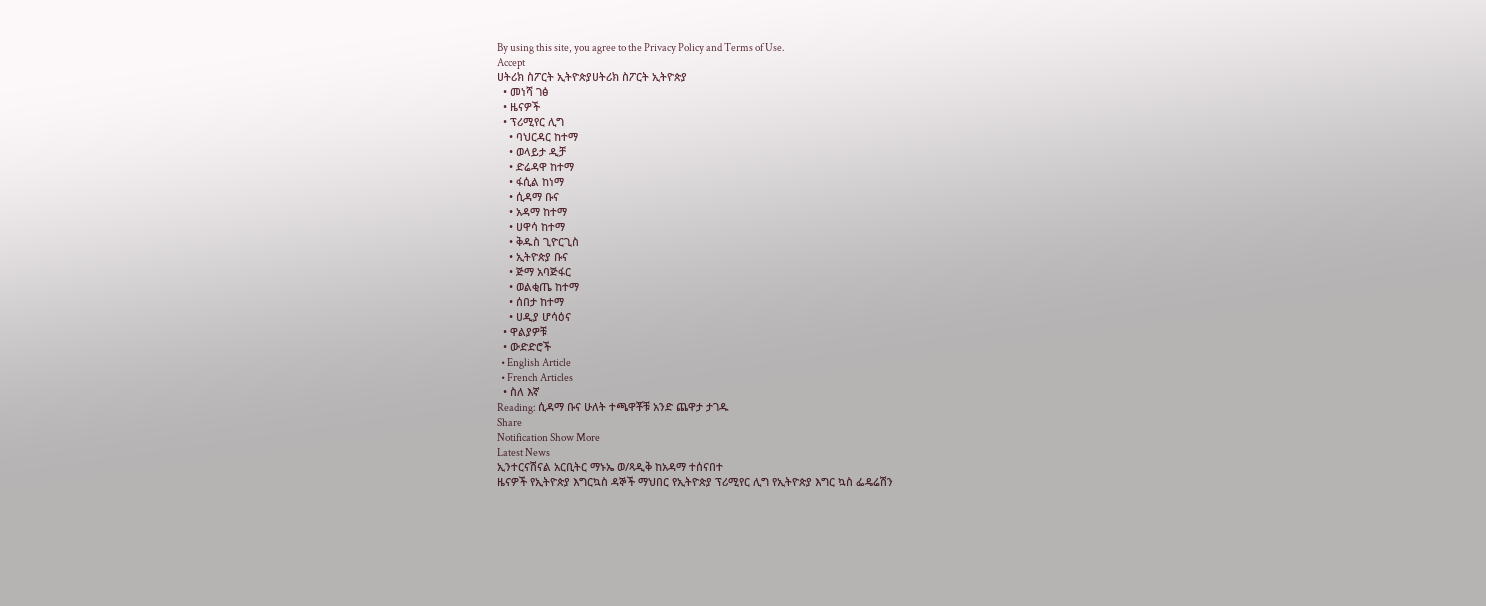By using this site, you agree to the Privacy Policy and Terms of Use.
Accept
ሀትሪክ ስፖርት ኢትዮጵያሀትሪክ ስፖርት ኢትዮጵያ
  • መነሻ ገፅ
  • ዜናዎች
  • ፕሪሚየር ሊግ
    • ባህርዳር ከተማ
    • ወላይታ ዲቻ
    • ድሬዳዋ ከተማ
    • ፋሲል ከነማ
    • ሲዳማ ቡና
    • አዳማ ከተማ
    • ሀዋሳ ከተማ
    • ቅዱስ ጊዮርጊስ
    • ኢትዮጵያ ቡና
    • ጅማ አባጅፋር
    • ወልቂጤ ከተማ
    • ሰበታ ከተማ
    • ሀዲያ ሆሳዕና
  • ዋልያዎቹ
  • ውድድሮች
  • English Article
  • French Articles
  • ስለ እኛ
Reading: ሲዳማ ቡና ሁለት ተጫዋቾቹ አንድ ጨዋታ ታገዱ
Share
Notification Show More
Latest News
ኢንተርናሽናል አርቢትር ማኑኤ ወ/ጻዲቅ ከአዳማ ተሰናበተ
ዜናዎች የኢትዮጵያ እግርኳስ ዳኞች ማህበር የኢትዮጵያ ፕሪሚየር ሊግ የኢትዮጵያ እግር ኳስ ፌዴሬሽን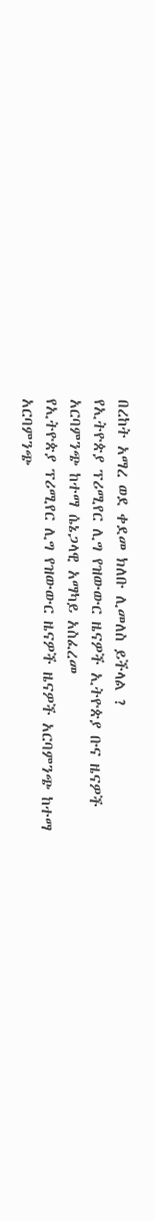በረከት አማረ ወደ ቀደመ ክለቡ ሊመለስ ይችላል ?
የኢትዮጵያ ፕሪሚየር ሊግ የዝውውር ዜናዎች ኢትዮጵያ ቡና ዜናዎች
አርባምንጭ ከተማ ሴኔጋላዊ አማካይ አስፈረመ
የኢትዮጵያ ፕሪሚየር ሊግ የዝውውር ዜናዎች ዜናዎች አርባምንጭ ከተማ
አርባምንጭ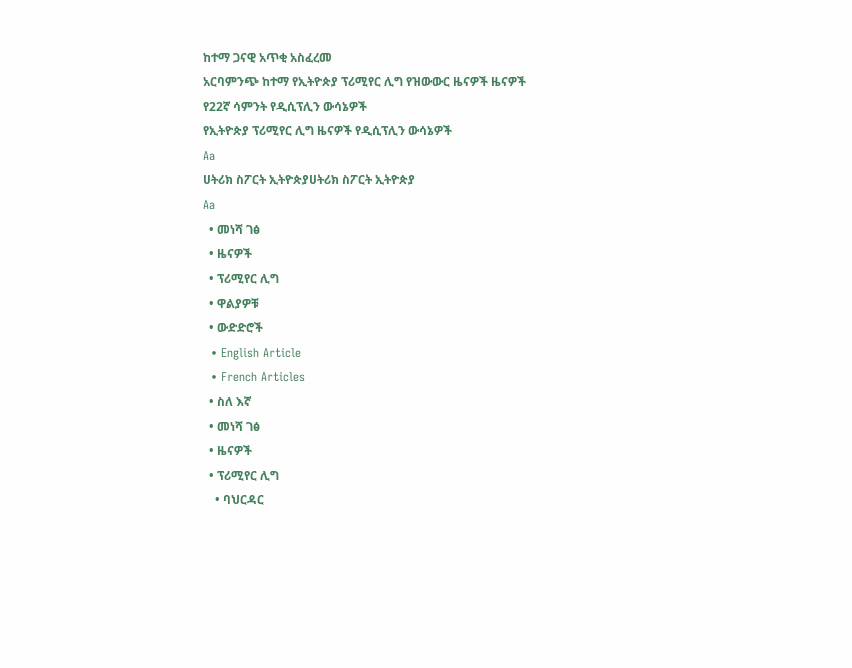ከተማ ጋናዊ አጥቂ አስፈረመ
አርባምንጭ ከተማ የኢትዮጵያ ፕሪሚየር ሊግ የዝውውር ዜናዎች ዜናዎች
የ22ኛ ሳምንት የዲሲፕሊን ውሳኔዎች
የኢትዮጵያ ፕሪሚየር ሊግ ዜናዎች የዲሲፕሊን ውሳኔዎች
Aa
ሀትሪክ ስፖርት ኢትዮጵያሀትሪክ ስፖርት ኢትዮጵያ
Aa
  • መነሻ ገፅ
  • ዜናዎች
  • ፕሪሚየር ሊግ
  • ዋልያዎቹ
  • ውድድሮች
  • English Article
  • French Articles
  • ስለ እኛ
  • መነሻ ገፅ
  • ዜናዎች
  • ፕሪሚየር ሊግ
    • ባህርዳር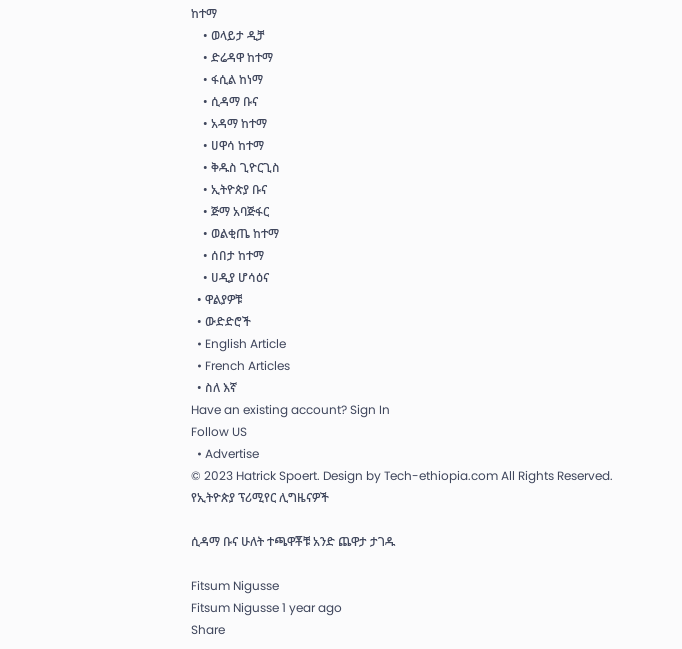ከተማ
    • ወላይታ ዲቻ
    • ድሬዳዋ ከተማ
    • ፋሲል ከነማ
    • ሲዳማ ቡና
    • አዳማ ከተማ
    • ሀዋሳ ከተማ
    • ቅዱስ ጊዮርጊስ
    • ኢትዮጵያ ቡና
    • ጅማ አባጅፋር
    • ወልቂጤ ከተማ
    • ሰበታ ከተማ
    • ሀዲያ ሆሳዕና
  • ዋልያዎቹ
  • ውድድሮች
  • English Article
  • French Articles
  • ስለ እኛ
Have an existing account? Sign In
Follow US
  • Advertise
© 2023 Hatrick Spoert. Design by Tech-ethiopia.com All Rights Reserved.
የኢትዮጵያ ፕሪሚየር ሊግዜናዎች

ሲዳማ ቡና ሁለት ተጫዋቾቹ አንድ ጨዋታ ታገዱ

Fitsum Nigusse
Fitsum Nigusse 1 year ago
Share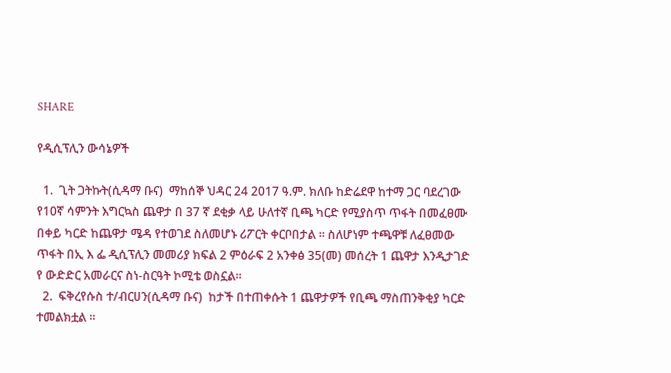SHARE

የዲሲፕሊን ውሳኔዎች

  1.  ጊት ጋትኩት(ሲዳማ ቡና)  ማከሰኞ ህዳር 24 2017 ዓ.ም. ክለቡ ከድሬደዋ ከተማ ጋር ባደረገው የ10ኛ ሳምንት እግርኳስ ጨዋታ በ 37 ኛ ደቂቃ ላይ ሁለተኛ ቢጫ ካርድ የሚያስጥ ጥፋት በመፈፀሙ በቀይ ካርድ ከጨዋታ ሜዳ የተወገደ ስለመሆኑ ሪፖርት ቀርቦበታል ። ስለሆነም ተጫዋቹ ለፈፀመው ጥፋት በኢ እ ፌ ዲሲፕሊን መመሪያ ክፍል 2 ምዕራፍ 2 አንቀፅ 35(መ) መሰረት 1 ጨዋታ እንዲታገድ የ ውድድር አመራርና ስነ-ስርዓት ኮሚቴ ወስኗል።
  2.  ፍቅረየሱስ ተ/ብርሀን(ሲዳማ ቡና)  ከታች በተጠቀሱት 1 ጨዋታዎች የቢጫ ማስጠንቅቂያ ካርድ ተመልክቷል ።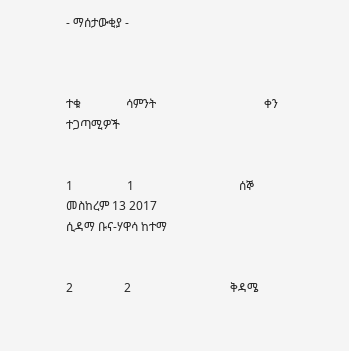- ማሰታውቂያ -



ተቁ               ሳምንት                                    ቀን                                                                            ተጋጣሚዎች


1                  1                                   ሰኞ መስከረም 13 2017                                                 ሲዳማ ቡና-ሃዋሳ ከተማ


2                 2                                 ቅዳሜ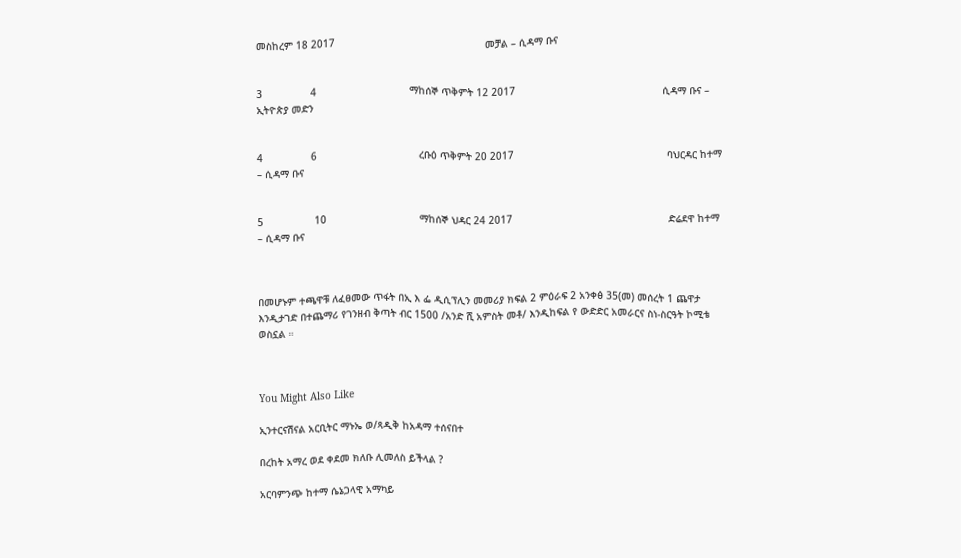መስከረም 18 2017                                                  መቻል – ሲዳማ ቡና


3                4                               ማከሰኞ ጥቅምት 12 2017                                                 ሲዳማ ቡና – ኢትዮጵያ መድን


4                6                                  ረቡዕ ጥቅምት 20 2017                                                   ባህርዳር ከተማ – ሲዳማ ቡና


5                 10                               ማከሰኞ ህዳር 24 2017                                                    ድሬደዋ ከተማ – ሲዳማ ቡና



በመሆኑም ተጫዋቹ ለፈፀመው ጥፋት በኢ እ ፌ ዲሲፕሊን መመሪያ ክፍል 2 ምዕራፍ 2 አንቀፅ 35(መ) መሰረት 1 ጨዋታ እንዲታገድ በተጨማሪ የገንዘብ ቅጣት ብር 1500 /አንድ ሺ አምስት መቶ/ እንዲከፍል የ ውድድር አመራርና ስነ-ስርዓት ኮሚቴ ወስኗል ።



You Might Also Like

ኢንተርናሽናል አርቢትር ማኑኤ ወ/ጻዲቅ ከአዳማ ተሰናበተ

በረከት አማረ ወደ ቀደመ ክለቡ ሊመለስ ይችላል ?

አርባምንጭ ከተማ ሴኔጋላዊ አማካይ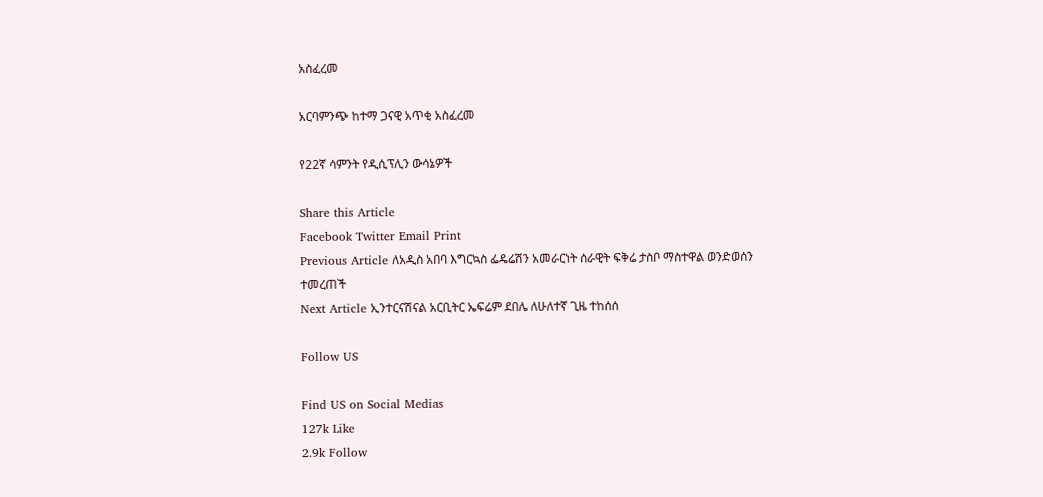አስፈረመ

አርባምንጭ ከተማ ጋናዊ አጥቂ አስፈረመ

የ22ኛ ሳምንት የዲሲፕሊን ውሳኔዎች

Share this Article
Facebook Twitter Email Print
Previous Article ለአዲስ አበባ እግርኳስ ፌዴሬሽን አመራርነት ሰራዊት ፍቅሬ ታስቦ ማስተዋል ወንድወሰን ተመረጠች
Next Article ኢንተርናሽናል አርቢትር ኤፍሬም ደበሌ ለሁለተኛ ጊዜ ተከሰሰ

Follow US

Find US on Social Medias
127k Like
2.9k Follow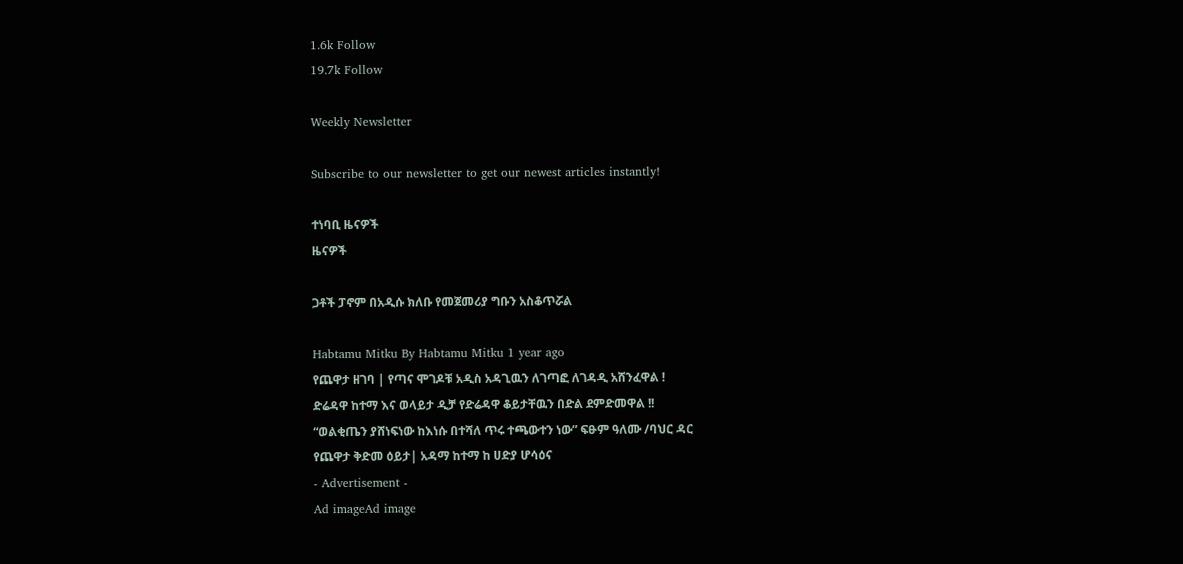1.6k Follow
19.7k Follow

Weekly Newsletter

Subscribe to our newsletter to get our newest articles instantly!

ተነባቢ ዜናዎች
ዜናዎች

ጋቶች ፓኖም በአዲሱ ክለቡ የመጀመሪያ ግቡን አስቆጥሯል

Habtamu Mitku By Habtamu Mitku 1 year ago
የጨዋታ ዘገባ | የጣና ሞገዶቹ አዲስ አዳጊዉን ለገጣፎ ለገዳዲ አሸንፈዋል !
ድሬዳዋ ከተማ እና ወላይታ ዲቻ የድሬዳዋ ቆይታቸዉን በድል ደምድመዋል !!
“ወልቂጤን ያሸነፍነው ከእነሱ በተሻለ ጥሩ ተጫውተን ነው” ፍፁም ዓለሙ /ባህር ዳር
የጨዋታ ቅድመ ዕይታ| አዳማ ከተማ ከ ሀድያ ሆሳዕና
- Advertisement -
Ad imageAd image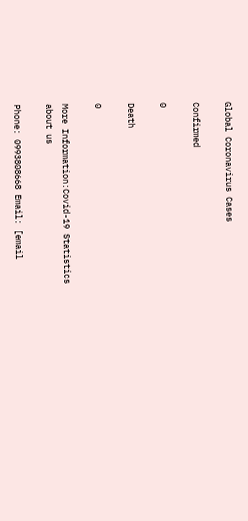Global Coronavirus Cases

Confirmed

0

Death

0

More Information:Covid-19 Statistics
about us

Phone: 0993808668 Email: [email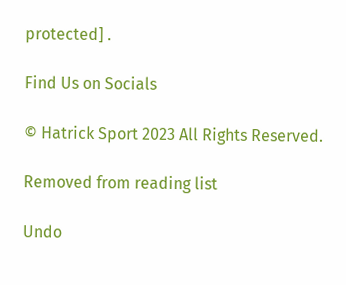protected] .

Find Us on Socials

© Hatrick Sport 2023 All Rights Reserved.

Removed from reading list

Undo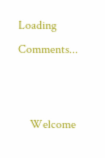Loading Comments...


    Welcome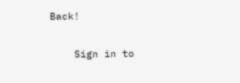Back!

    Sign in to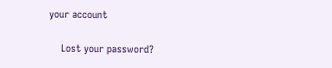your account

    Lost your password?